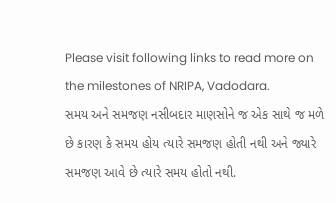Please visit following links to read more on the milestones of NRIPA, Vadodara.
સમય અને સમજણ નસીબદાર માણસોને જ એક સાથે જ મળે છે કારણ કે સમય હોય ત્યારે સમજણ હોતી નથી અને જ્યારે સમજણ આવે છે ત્યારે સમય હોતો નથી.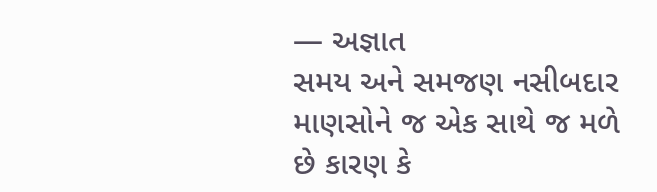— અજ્ઞાત
સમય અને સમજણ નસીબદાર માણસોને જ એક સાથે જ મળે છે કારણ કે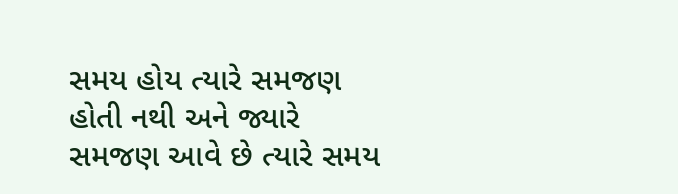સમય હોય ત્યારે સમજણ હોતી નથી અને જ્યારે સમજણ આવે છે ત્યારે સમય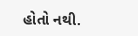હોતો નથી.